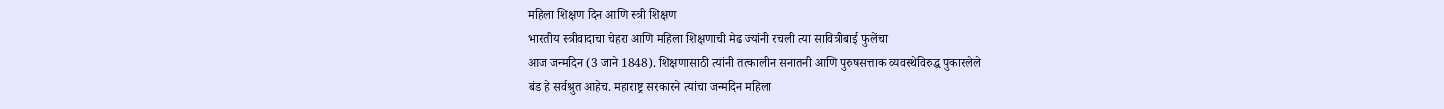महिला शिक्षण दिन आणि स्त्री शिक्षण
भारतीय स्त्रीवादाचा चेहरा आणि महिला शिक्षणाची मेढ ज्यांनी रचली त्या सावित्रीबाई फुलेंचा
आज जन्मदिन (3 जाने 1848). शिक्षणासाठी त्यांनी तत्कालीन सनातनी आणि पुरुषसत्ताक व्यवस्थेविरुद्ध पुकारलेले
बंड हे सर्वश्रुत आहेच. महाराष्ट्र सरकारने त्यांचा जन्मदिन महिला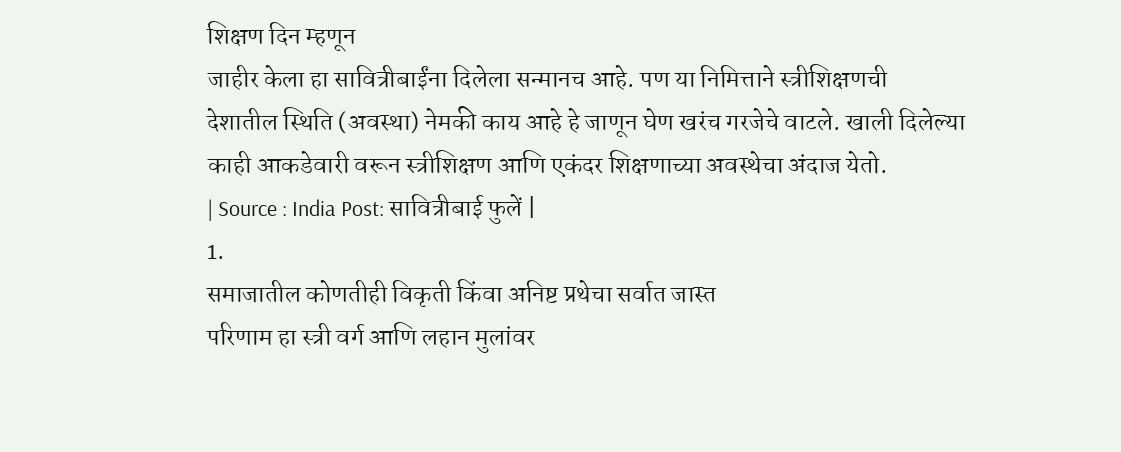शिक्षण दिन म्हणून
जाहीर केला हा सावित्रीबाईंना दिलेला सन्मानच आहे. पण या निमित्ताने स्त्रीशिक्षणची
देशातील स्थिति (अवस्था) नेमकी काय आहे हे जाणून घेण खरंच गरजेचे वाटले. खाली दिलेल्या
काही आकडेवारी वरून स्त्रीशिक्षण आणि एकंदर शिक्षणाच्या अवस्थेचा अंदाज येतो.
| Source : India Post: सावित्रीबाई फुलें |
1.
समाजातील कोणतीही विकृती किंवा अनिष्ट प्रथेचा सर्वात जास्त
परिणाम हा स्त्री वर्ग आणि लहान मुलांवर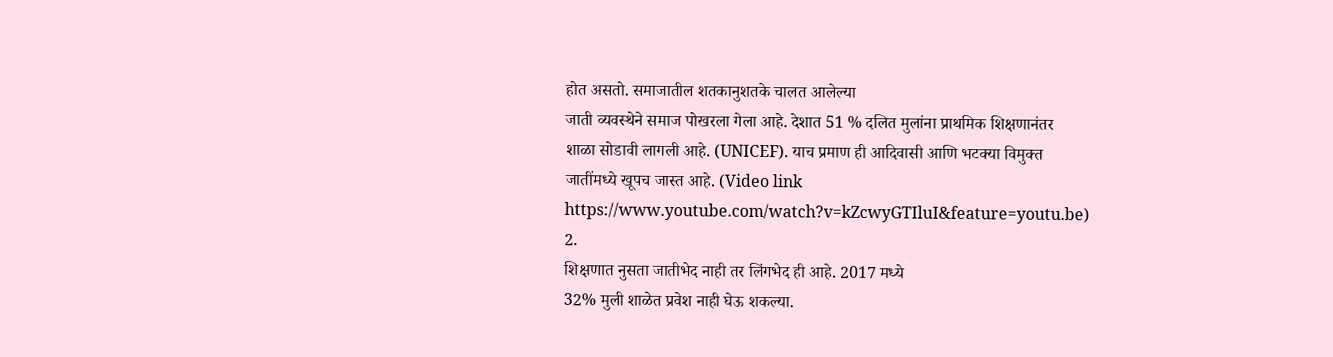होत असतो. समाजातील शतकानुशतके चालत आलेल्या
जाती व्यवस्थेने समाज पोखरला गेला आहे. देशात 51 % दलित मुलांना प्राथमिक शिक्षणानंतर
शाळा सोडावी लागली आहे. (UNICEF). याच प्रमाण ही आदिवासी आणि भटक्या विमुक्त
जातींमध्ये खूपच जास्त आहे. (Video link https://www.youtube.com/watch?v=kZcwyGTIluI&feature=youtu.be)
2.
शिक्षणात नुसता जातीभेद नाही तर लिंगभेद ही आहे. 2017 मध्ये
32% मुली शाळेत प्रवेश नाही घेऊ शकल्या.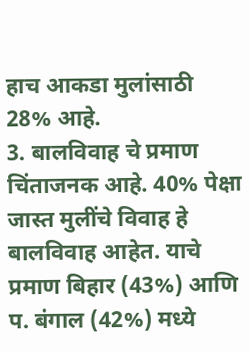हाच आकडा मुलांसाठी 28% आहे.
3. बालविवाह चे प्रमाण चिंताजनक आहे. 40% पेक्षा जास्त मुलींचे विवाह हे बालविवाह आहेत. याचे प्रमाण बिहार (43%) आणि प. बंगाल (42%) मध्ये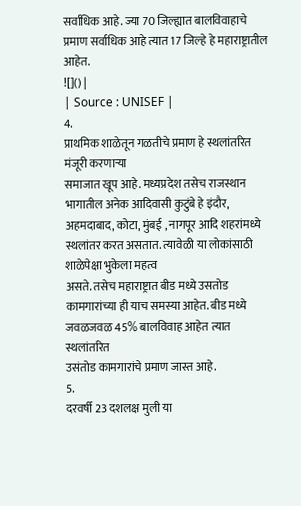सर्वाधिक आहे. ज्या 70 जिल्ह्यात बालविवाहाचे प्रमाण सर्वाधिक आहे त्यात 17 जिल्हे हे महाराष्ट्रातील आहेत.
![]() |
| Source : UNISEF |
4.
प्राथमिक शाळेतून गळतीचे प्रमाण हे स्थलांतरित मंजूरी करणाऱ्या
समाजात खूप आहे. मध्यप्रदेश तसेच राजस्थान भागातील अनेक आदिवासी कुटुंबे हे इंदौर,
अहमदाबाद, कोटा, मुंबई , नागपूर आदि शहरांमध्ये स्थलांतर करत असतात. त्यावेळी या लोकांसाठी शाळेपेक्षा भुकेला महत्व
असते. तसेच महाराष्ट्रात बीड मध्ये उसतोड कामगारांच्या ही याच समस्या आहेत. बीड मध्ये
जवळजवळ 45% बालविवाह आहेत त्यात स्थलांतरित
उसंतोड कामगारांचे प्रमाण जास्त आहे.
5.
दरवर्षी 23 दशलक्ष मुली या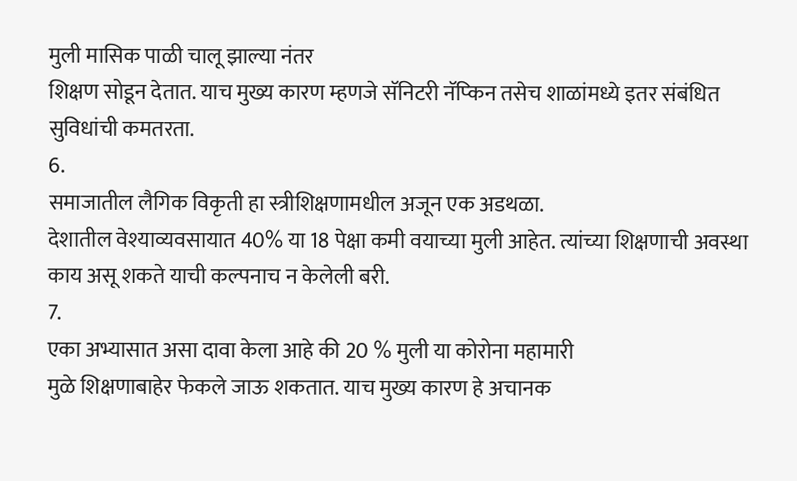मुली मासिक पाळी चालू झाल्या नंतर
शिक्षण सोडून देतात. याच मुख्य कारण म्हणजे सॅनिटरी नॅप्किन तसेच शाळांमध्ये इतर संबंधित
सुविधांची कमतरता.
6.
समाजातील लैगिक विकृती हा स्त्रीशिक्षणामधील अजून एक अडथळा.
देशातील वेश्याव्यवसायात 40% या 18 पेक्षा कमी वयाच्या मुली आहेत. त्यांच्या शिक्षणाची अवस्था
काय असू शकते याची कल्पनाच न केलेली बरी.
7.
एका अभ्यासात असा दावा केला आहे की 20 % मुली या कोरोना महामारी
मुळे शिक्षणाबाहेर फेकले जाऊ शकतात. याच मुख्य कारण हे अचानक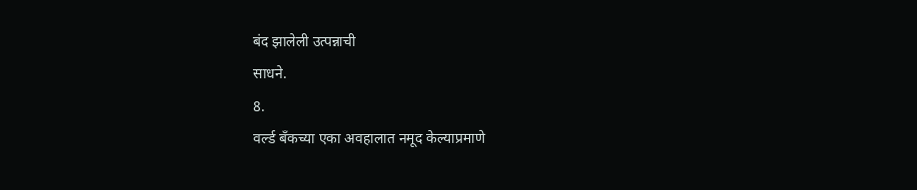बंद झालेली उत्पन्नाची
साधने.
8.
वर्ल्ड बँकच्या एका अवहालात नमूद केल्याप्रमाणे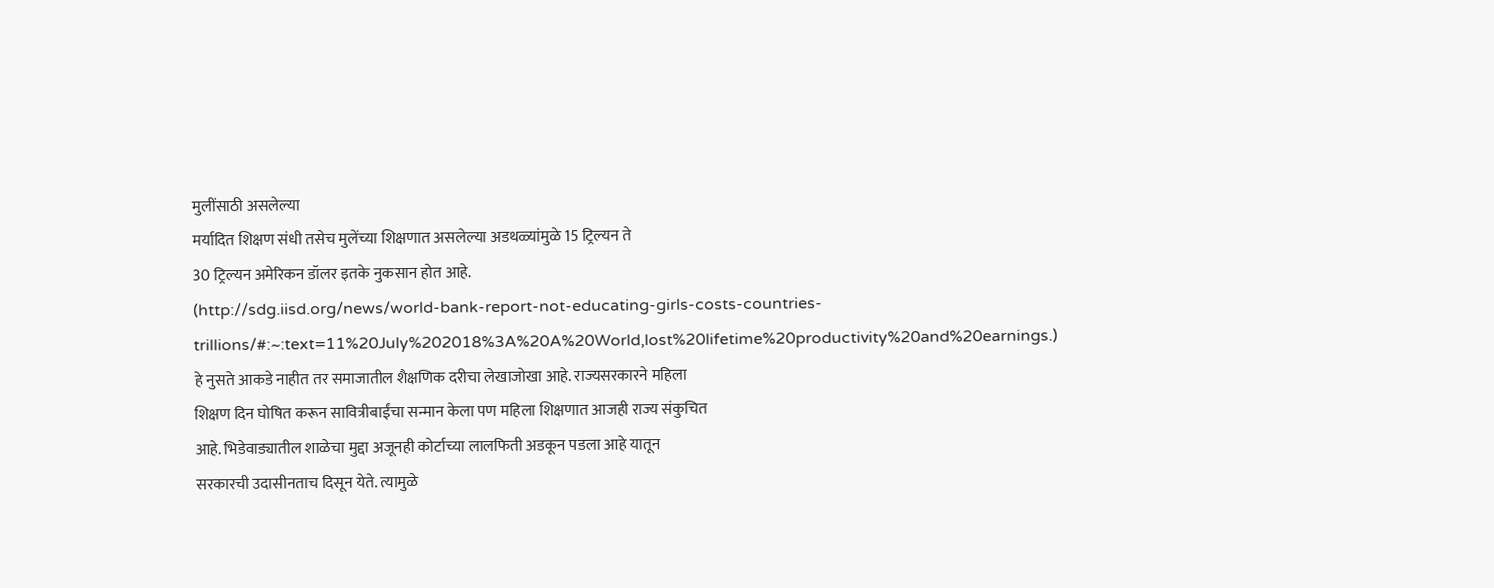मुलींसाठी असलेल्या
मर्यादित शिक्षण संधी तसेच मुलेंच्या शिक्षणात असलेल्या अडथळ्यांमुळे 15 ट्रिल्यन ते
30 ट्रिल्यन अमेरिकन डॉलर इतके नुकसान होत आहे.
(http://sdg.iisd.org/news/world-bank-report-not-educating-girls-costs-countries-trillions/#:~:text=11%20July%202018%3A%20A%20World,lost%20lifetime%20productivity%20and%20earnings.)
हे नुसते आकडे नाहीत तर समाजातील शैक्षणिक दरीचा लेखाजोखा आहे. राज्यसरकारने महिला
शिक्षण दिन घोषित करून सावित्रीबाईंचा सन्मान केला पण महिला शिक्षणात आजही राज्य संकुचित
आहे. भिडेवाड्यातील शाळेचा मुद्दा अजूनही कोर्टाच्या लालफिती अडकून पडला आहे यातून
सरकारची उदासीनताच दिसून येते. त्यामुळे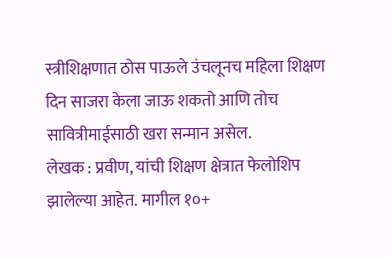स्त्रीशिक्षणात ठोस पाऊले उंचलूनच महिला शिक्षण
दिन साजरा केला जाऊ शकतो आणि तोच सावित्रीमाईसाठी खरा सन्मान असेल.
लेखक : प्रवीण, यांची शिक्षण क्षेत्रात फेलोशिप झालेल्या आहेत. मागील १०+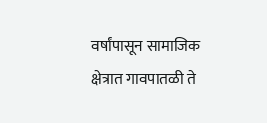वर्षांपासून सामाजिक क्षेत्रात गावपातळी ते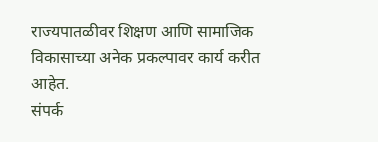राज्यपातळीवर शिक्षण आणि सामाजिक विकासाच्या अनेक प्रकल्पावर कार्य करीत आहेत.
संपर्क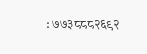: ७७३८८८२६९२